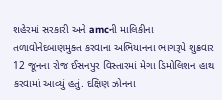શહેરમાં સરકારી અને amcની માલિકીના તળાવોનેદબાણમુક્ત કરવાના અભિયાનના ભાગરૂપે શુક્રવાર 12 જૂનના રોજ ઈસનપુર વિસ્તારમાં મેગા ડિમોલિશન હાથ કરવામાં આવ્યું હતું. દક્ષિણ ઝોનના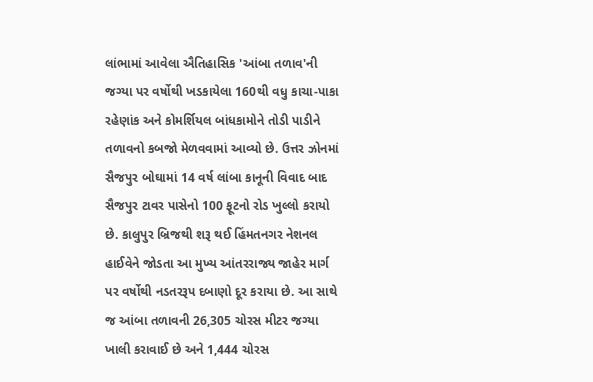લાંભામાં આવેલા ઐતિહાસિક 'આંબા તળાવ'ની જગ્યા પર વર્ષોથી ખડકાયેલા 160થી વધુ કાચા-પાકા રહેણાંક અને કોમર્શિયલ બાંધકામોને તોડી પાડીને તળાવનો કબજો મેળવવામાં આવ્યો છે. ઉત્તર ઝોનમાં સૈજપુર બોઘામાં 14 વર્ષ લાંબા કાનૂની વિવાદ બાદ સૈજપુર ટાવર પાસેનો 100 ફૂટનો રોડ ખુલ્લો કરાયો છે. કાલુપુર બ્રિજથી શરૂ થઈ હિંમતનગર નેશનલ હાઈવેને જોડતા આ મુખ્ય આંતરરાજ્ય જાહેર માર્ગ પર વર્ષોથી નડતરરૂપ દબાણો દૂર કરાયા છે. આ સાથે જ આંબા તળાવની 26,305 ચોરસ મીટર જગ્યા ખાલી કરાવાઈ છે અને 1,444 ચોરસ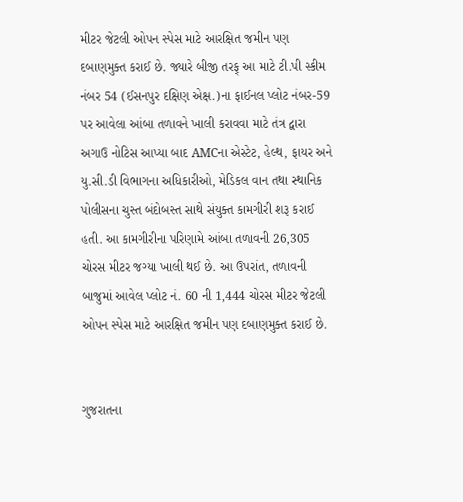મીટર જેટલી ઓપન સ્પેસ માટે આરક્ષિત જમીન પણ દબાણમુક્ત કરાઈ છે. જ્યારે બીજી તરફ્ આ માટે ટી.પી સ્કીમ નંબર 54 (ઈસનપુર દક્ષિણ એક્ષ.)ના ફાઈનલ પ્લોટ નંબર-59 પર આવેલા આંબા તળાવને ખાલી કરાવવા માટે તંત્ર દ્વારા અગાઉ નોટિસ આપ્યા બાદ AMCના એસ્ટેટ, હેલ્થ, ફાયર અને યુ.સી.ડી વિભાગના અધિકારીઓ, મેડિકલ વાન તથા સ્થાનિક પોલીસના ચુસ્ત બંદોબસ્ત સાથે સંયુક્ત કામગીરી શરૂ કરાઈ હતી. આ કામગીરીના પરિણામે આંબા તળાવની 26,305 ચોરસ મીટર જગ્યા ખાલી થઈ છે. આ ઉપરાંત, તળાવની બાજુમાં આવેલ પ્લોટ નં. 60 ની 1,444 ચોરસ મીટર જેટલી ઓપન સ્પેસ માટે આરક્ષિત જમીન પણ દબાણમુક્ત કરાઈ છે.


ગુજરાતના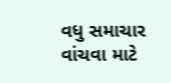વધુ સમાચાર વાંચવા માટે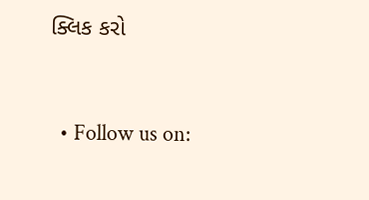ક્લિક કરો


  • Follow us on: